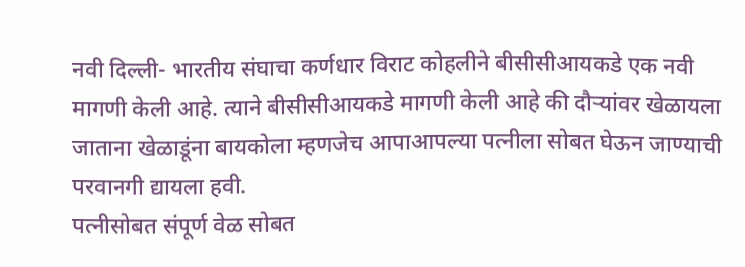नवी दिल्ली- भारतीय संघाचा कर्णधार विराट कोहलीने बीसीसीआयकडे एक नवी मागणी केली आहे. त्याने बीसीसीआयकडे मागणी केली आहे की दौऱ्यांवर खेळायला जाताना खेळाडूंना बायकोला म्हणजेच आपाआपल्या पत्नीला सोबत घेऊन जाण्याची परवानगी द्यायला हवी.
पत्नीसोबत संपूर्ण वेळ सोबत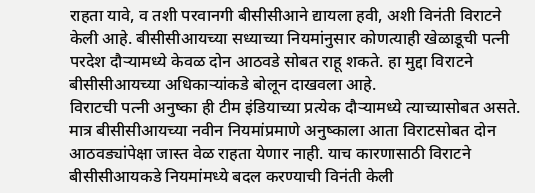राहता यावे, व तशी परवानगी बीसीसीआने द्यायला हवी, अशी विनंती विराटने केली आहे. बीसीसीआयच्या सध्याच्या नियमांनुसार कोणत्याही खेळाडूची पत्नी परदेश दौऱ्यामध्ये केवळ दोन आठवडे सोबत राहू शकते. हा मुद्दा विराटने बीसीसीआयच्या अधिकाऱ्यांकडे बोलून दाखवला आहे.
विराटची पत्नी अनुष्का ही टीम इंडियाच्या प्रत्येक दौऱ्यामध्ये त्याच्यासोबत असते. मात्र बीसीसीआयच्या नवीन नियमांप्रमाणे अनुष्काला आता विराटसोबत दोन आठवड्यांपेक्षा जास्त वेळ राहता येणार नाही. याच कारणासाठी विराटने बीसीसीआयकडे नियमांमध्ये बदल करण्याची विनंती केली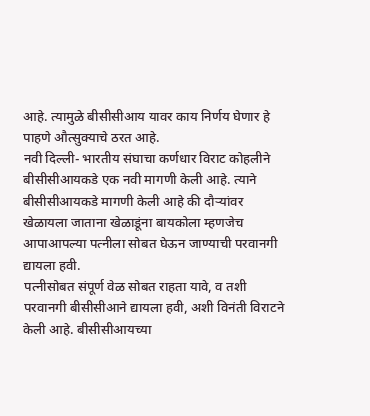आहे. त्यामुळे बीसीसीआय यावर काय निर्णय घेणार हे पाहणे औत्सुक्याचे ठरत आहे.
नवी दिल्ली- भारतीय संघाचा कर्णधार विराट कोहलीने बीसीसीआयकडे एक नवी मागणी केली आहे. त्याने बीसीसीआयकडे मागणी केली आहे की दौऱ्यांवर खेळायला जाताना खेळाडूंना बायकोला म्हणजेच आपाआपल्या पत्नीला सोबत घेऊन जाण्याची परवानगी द्यायला हवी.
पत्नीसोबत संपूर्ण वेळ सोबत राहता यावे, व तशी परवानगी बीसीसीआने द्यायला हवी, अशी विनंती विराटने केली आहे. बीसीसीआयच्या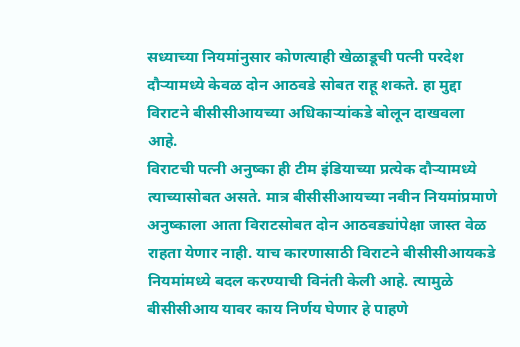सध्याच्या नियमांनुसार कोणत्याही खेळाडूची पत्नी परदेश दौऱ्यामध्ये केवळ दोन आठवडे सोबत राहू शकते. हा मुद्दा विराटने बीसीसीआयच्या अधिकाऱ्यांकडे बोलून दाखवला आहे.
विराटची पत्नी अनुष्का ही टीम इंडियाच्या प्रत्येक दौऱ्यामध्ये त्याच्यासोबत असते. मात्र बीसीसीआयच्या नवीन नियमांप्रमाणे अनुष्काला आता विराटसोबत दोन आठवड्यांपेक्षा जास्त वेळ राहता येणार नाही. याच कारणासाठी विराटने बीसीसीआयकडे नियमांमध्ये बदल करण्याची विनंती केली आहे. त्यामुळे बीसीसीआय यावर काय निर्णय घेणार हे पाहणे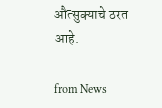औत्सुक्याचे ठरत आहे.

from News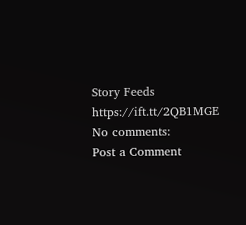Story Feeds https://ift.tt/2QB1MGE
No comments:
Post a Comment